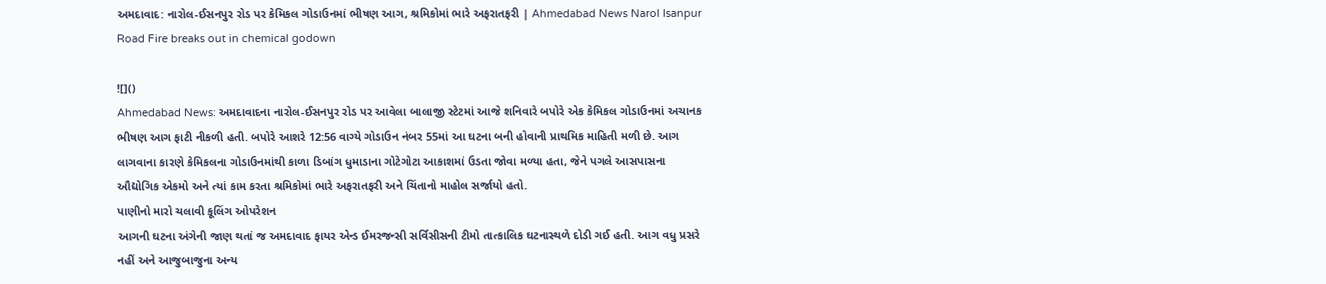અમદાવાદ: નારોલ-ઈસનપુર રોડ પર કેમિકલ ગોડાઉનમાં ભીષણ આગ, શ્રમિકોમાં ભારે અફરાતફરી | Ahmedabad News Narol Isanpur Road Fire breaks out in chemical godown

![]()
Ahmedabad News: અમદાવાદના નારોલ-ઈસનપુર રોડ પર આવેલા બાલાજી સ્ટેટમાં આજે શનિવારે બપોરે એક કેમિકલ ગોડાઉનમાં અચાનક ભીષણ આગ ફાટી નીકળી હતી. બપોરે આશરે 12:56 વાગ્યે ગોડાઉન નંબર 55માં આ ઘટના બની હોવાની પ્રાથમિક માહિતી મળી છે. આગ લાગવાના કારણે કેમિકલના ગોડાઉનમાંથી કાળા ડિબાંગ ધુમાડાના ગોટેગોટા આકાશમાં ઉડતા જોવા મળ્યા હતા, જેને પગલે આસપાસના ઔદ્યોગિક એકમો અને ત્યાં કામ કરતા શ્રમિકોમાં ભારે અફરાતફરી અને ચિંતાનો માહોલ સર્જાયો હતો.
પાણીનો મારો ચલાવી કૂલિંગ ઓપરેશન
આગની ઘટના અંગેની જાણ થતાં જ અમદાવાદ ફાયર એન્ડ ઈમરજન્સી સર્વિસીસની ટીમો તાત્કાલિક ઘટનાસ્થળે દોડી ગઈ હતી. આગ વધુ પ્રસરે નહીં અને આજુબાજુના અન્ય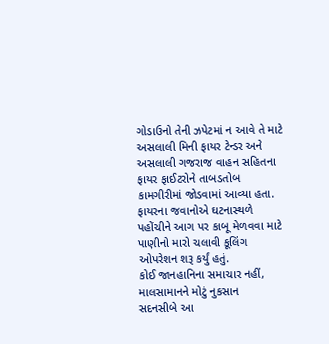ગોડાઉનો તેની ઝપેટમાં ન આવે તે માટે અસલાલી મિની ફાયર ટેન્ડર અને અસલાલી ગજરાજ વાહન સહિતના ફાયર ફાઈટરોને તાબડતોબ કામગીરીમાં જોડવામાં આવ્યા હતા. ફાયરના જવાનોએ ઘટનાસ્થળે પહોંચીને આગ પર કાબૂ મેળવવા માટે પાણીનો મારો ચલાવી કૂલિંગ ઓપરેશન શરૂ કર્યું હતું.
કોઈ જાનહાનિના સમાચાર નહીં, માલસામાનને મોટું નુકસાન
સદનસીબે આ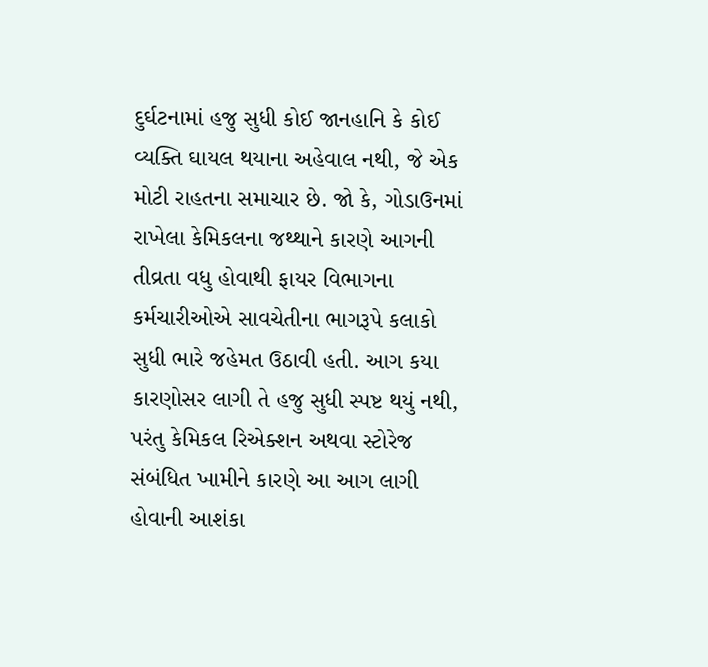દુર્ઘટનામાં હજુ સુધી કોઈ જાનહાનિ કે કોઈ વ્યક્તિ ઘાયલ થયાના અહેવાલ નથી, જે એક મોટી રાહતના સમાચાર છે. જો કે, ગોડાઉનમાં રાખેલા કેમિકલના જથ્થાને કારણે આગની તીવ્રતા વધુ હોવાથી ફાયર વિભાગના કર્મચારીઓએ સાવચેતીના ભાગરૂપે કલાકો સુધી ભારે જહેમત ઉઠાવી હતી. આગ કયા કારણોસર લાગી તે હજુ સુધી સ્પષ્ટ થયું નથી, પરંતુ કેમિકલ રિએક્શન અથવા સ્ટોરેજ સંબંધિત ખામીને કારણે આ આગ લાગી હોવાની આશંકા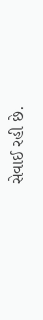સેવાઈ રહી છે.